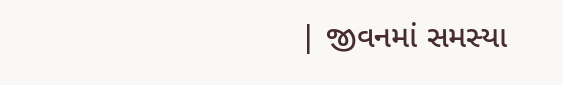| જીવનમાં સમસ્યા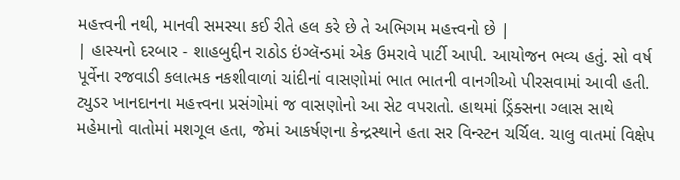મહત્ત્વની નથી, માનવી સમસ્યા કઈ રીતે હલ કરે છે તે અભિગમ મહત્ત્વનો છે |
| હાસ્યનો દરબાર - શાહબુદ્દીન રાઠોડ ઇંગ્લૅન્ડમાં એક ઉમરાવે પાર્ટી આપી. આયોજન ભવ્ય હતું. સો વર્ષ પૂર્વેના રજવાડી કલાત્મક નકશીવાળાં ચાંદીનાં વાસણોમાં ભાત ભાતની વાનગીઓ પીરસવામાં આવી હતી. ટ્યુડર ખાનદાનના મહત્ત્વના પ્રસંગોમાં જ વાસણોનો આ સેટ વપરાતો. હાથમાં ડ્રિંક્સના ગ્લાસ સાથે મહેમાનો વાતોમાં મશગૂલ હતા, જેમાં આકર્ષણના કેન્દ્રસ્થાને હતા સર વિન્સ્ટન ચર્ચિલ. ચાલુ વાતમાં વિક્ષેપ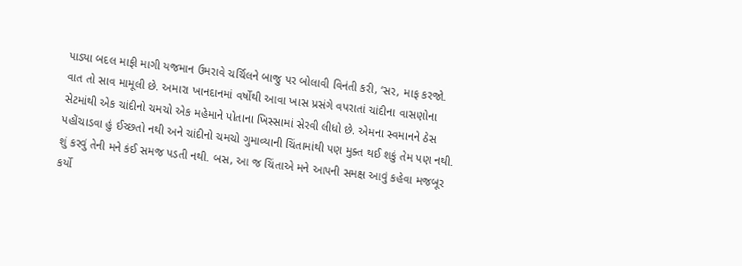પાડ્યા બદલ માફી માગી યજમાન ઉમરાવે ચર્ચિલને બાજુ પર બોલાવી વિનંતી કરી, ‘સર, માફ કરજો. વાત તો સાવ મામૂલી છે. અમારા ખાનદાનમાં વર્ષોથી આવા ખાસ પ્રસંગે વપરાતાં ચાંદીના વાસણોના સેટમાંથી એક ચાંદીનો ચમચો એક મહેમાને પોતાના ખિસ્સામાં સેરવી લીધો છે. એમના સ્વમાનને ઠેસ પહોંચાડવા હું ઈચ્છતો નથી અને ચાંદીનો ચમચો ગુમાવ્યાની ચિંતામાંથી પણ મુક્ત થઈ શકું તેમ પણ નથી. શું કરવું તેની મને કંઈ સમજ પડતી નથી. બસ, આ જ ચિંતાએ મને આપની સમક્ષ આવું કહેવા મજબૂર કર્યો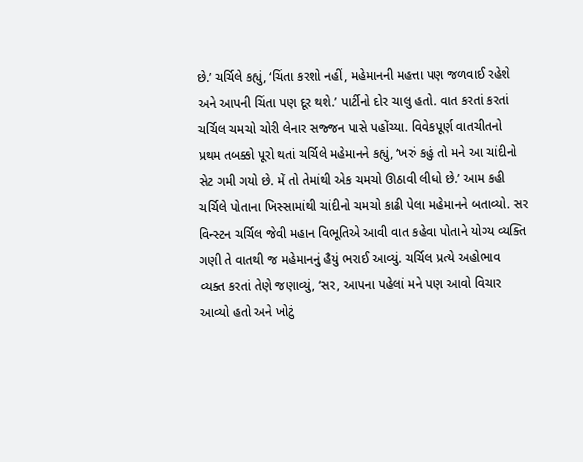છે.’ ચર્ચિલે કહ્યું, ‘ચિંતા કરશો નહીં, મહેમાનની મહત્તા પણ જળવાઈ રહેશે અને આપની ચિંતા પણ દૂર થશે.’ પાર્ટીનો દોર ચાલુ હતો. વાત કરતાં કરતાં ચર્ચિલ ચમચો ચોરી લેનાર સજ્જન પાસે પહોંચ્યા. વિવેકપૂર્ણ વાતચીતનો પ્રથમ તબક્કો પૂરો થતાં ચર્ચિલે મહેમાનને કહ્યું, ‘ખરું કહું તો મને આ ચાંદીનો સેટ ગમી ગયો છે. મેં તો તેમાંથી એક ચમચો ઊઠાવી લીધો છે.’ આમ કહી ચર્ચિલે પોતાના ખિસ્સામાંથી ચાંદીનો ચમચો કાઢી પેલા મહેમાનને બતાવ્યો. સર વિન્સ્ટન ચર્ચિલ જેવી મહાન વિભૂતિએ આવી વાત કહેવા પોતાને યોગ્ય વ્યક્તિ ગણી તે વાતથી જ મહેમાનનું હૈયું ભરાઈ આવ્યું. ચર્ચિલ પ્રત્યે અહોભાવ વ્યક્ત કરતાં તેણે જણાવ્યું, ‘સર, આપના પહેલાં મને પણ આવો વિચાર આવ્યો હતો અને ખોટું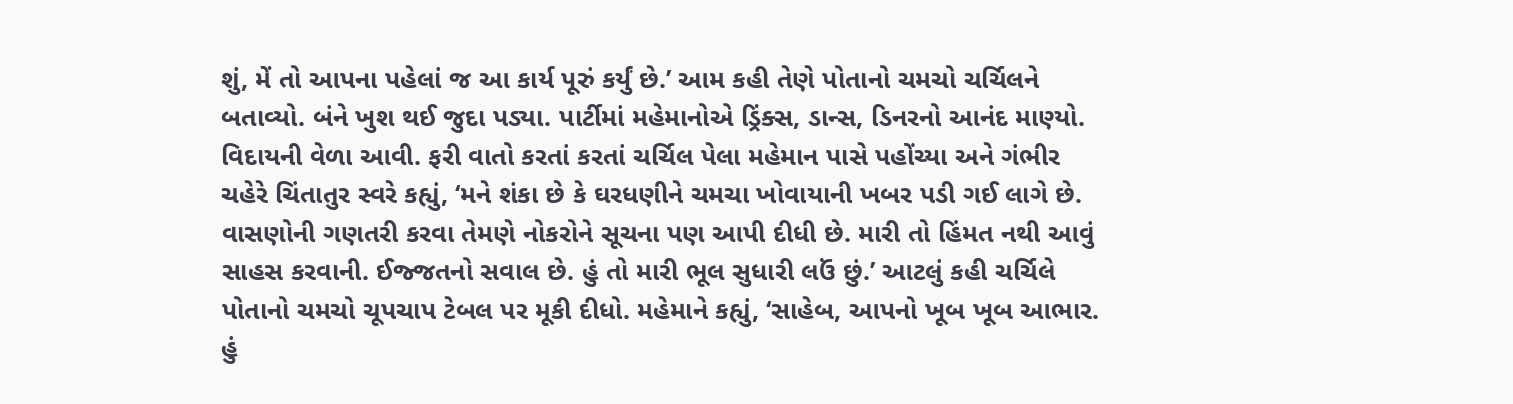શું, મેં તો આપના પહેલાં જ આ કાર્ય પૂરું કર્યું છે.’ આમ કહી તેણે પોતાનો ચમચો ચર્ચિલને બતાવ્યો. બંને ખુશ થઈ જુદા પડ્યા. પાર્ટીમાં મહેમાનોએ ડ્રિંક્સ, ડાન્સ, ડિનરનો આનંદ માણ્યો. વિદાયની વેળા આવી. ફરી વાતો કરતાં કરતાં ચર્ચિલ પેલા મહેમાન પાસે પહોંચ્યા અને ગંભીર ચહેરે ચિંતાતુર સ્વરે કહ્યું, ‘મને શંકા છે કે ઘરધણીને ચમચા ખોવાયાની ખબર પડી ગઈ લાગે છે. વાસણોની ગણતરી કરવા તેમણે નોકરોને સૂચના પણ આપી દીધી છે. મારી તો હિંમત નથી આવું સાહસ કરવાની. ઈજ્જતનો સવાલ છે. હું તો મારી ભૂલ સુધારી લઉં છું.’ આટલું કહી ચર્ચિલે પોતાનો ચમચો ચૂપચાપ ટેબલ પર મૂકી દીધો. મહેમાને કહ્યું, ‘સાહેબ, આપનો ખૂબ ખૂબ આભાર. હું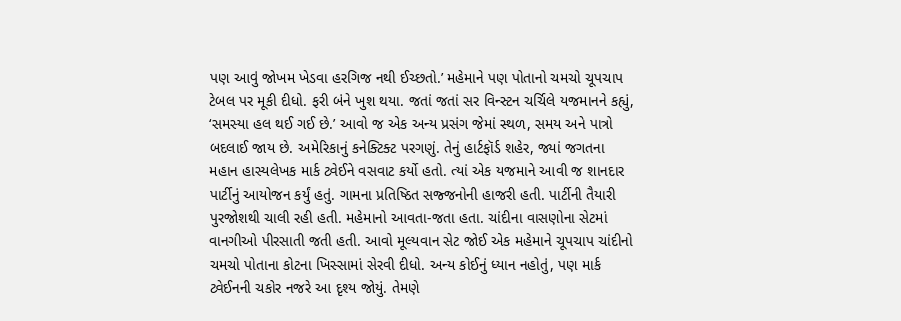પણ આવું જોખમ ખેડવા હરગિજ નથી ઈચ્છતો.’ મહેમાને પણ પોતાનો ચમચો ચૂપચાપ ટેબલ પર મૂકી દીધો. ફરી બંને ખુશ થયા. જતાં જતાં સર વિન્સ્ટન ચર્ચિલે યજમાનને કહ્યું, ‘સમસ્યા હલ થઈ ગઈ છે.’ આવો જ એક અન્ય પ્રસંગ જેમાં સ્થળ, સમય અને પાત્રો બદલાઈ જાય છે. અમેરિકાનું કનેક્ટિક્ટ પરગણું. તેનું હાર્ટફૉર્ડ શહેર, જ્યાં જગતના મહાન હાસ્યલેખક માર્ક ટ્વેઈને વસવાટ કર્યો હતો. ત્યાં એક યજમાને આવી જ શાનદાર પાર્ટીનું આયોજન કર્યું હતું. ગામના પ્રતિષ્ઠિત સજ્જનોની હાજરી હતી. પાર્ટીની તૈયારી પુરજોશથી ચાલી રહી હતી. મહેમાનો આવતા-જતા હતા. ચાંદીના વાસણોના સેટમાં વાનગીઓ પીરસાતી જતી હતી. આવો મૂલ્યવાન સેટ જોઈ એક મહેમાને ચૂપચાપ ચાંદીનો ચમચો પોતાના કોટના ખિસ્સામાં સેરવી દીધો. અન્ય કોઈનું ધ્યાન નહોતું, પણ માર્ક ટ્વેઈનની ચકોર નજરે આ દૃશ્ય જોયું. તેમણે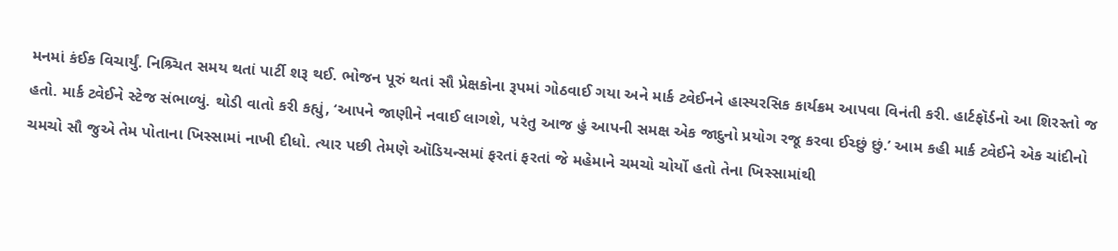મનમાં કંઈક વિચાર્યું. નિશ્ર્ચિત સમય થતાં પાર્ટી શરૂ થઈ. ભોજન પૂરું થતાં સૌ પ્રેક્ષકોના રૂપમાં ગોઠવાઈ ગયા અને માર્ક ટ્વેઈનને હાસ્યરસિક કાર્યક્રમ આપવા વિનંતી કરી. હાર્ટફૉર્ડનો આ શિરસ્તો જ હતો. માર્ક ટ્વેઈને સ્ટેજ સંભાળ્યું. થોડી વાતો કરી કહ્યું, ‘આપને જાણીને નવાઈ લાગશે, પરંતુ આજ હું આપની સમક્ષ એક જાદુનો પ્રયોગ રજૂ કરવા ઈચ્છું છું.’ આમ કહી માર્ક ટ્વેઈને એક ચાંદીનો ચમચો સૌ જુએ તેમ પોતાના ખિસ્સામાં નાખી દીધો. ત્યાર પછી તેમણે ઑડિયન્સમાં ફરતાં ફરતાં જે મહેમાને ચમચો ચોર્યો હતો તેના ખિસ્સામાંથી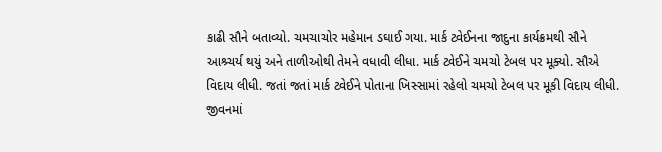કાઢી સૌને બતાવ્યો. ચમચાચોર મહેમાન ડઘાઈ ગયા. માર્ક ટ્વેઈનના જાદુના કાર્યક્રમથી સૌને આશ્ર્ચર્ય થયું અને તાળીઓથી તેમને વધાવી લીધા. માર્ક ટ્વેઈને ચમચો ટેબલ પર મૂક્યો. સૌએ વિદાય લીધી. જતાં જતાં માર્ક ટ્વેઈને પોતાના ખિસ્સામાં રહેલો ચમચો ટેબલ પર મૂકી વિદાય લીધી. જીવનમાં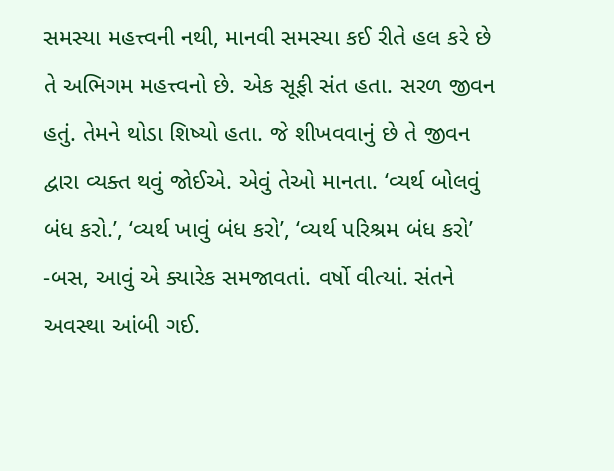સમસ્યા મહત્ત્વની નથી, માનવી સમસ્યા કઈ રીતે હલ કરે છે તે અભિગમ મહત્ત્વનો છે. એક સૂફી સંત હતા. સરળ જીવન હતું. તેમને થોડા શિષ્યો હતા. જે શીખવવાનું છે તે જીવન દ્વારા વ્યક્ત થવું જોઈએ. એવું તેઓ માનતા. ‘વ્યર્થ બોલવું બંધ કરો.’, ‘વ્યર્થ ખાવું બંધ કરો’, ‘વ્યર્થ પરિશ્રમ બંધ કરો’ -બસ, આવું એ ક્યારેક સમજાવતાં. વર્ષો વીત્યાં. સંતને અવસ્થા આંબી ગઈ.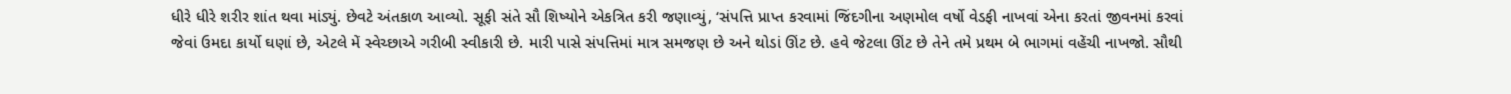ધીરે ધીરે શરીર શાંત થવા માંડ્યું. છેવટે અંતકાળ આવ્યો. સૂફી સંતે સૌ શિષ્યોને એકત્રિત કરી જણાવ્યું, ‘સંપત્તિ પ્રાપ્ત કરવામાં જિંદગીના અણમોલ વર્ષો વેડફી નાખવાં એના કરતાં જીવનમાં કરવાં જેવાં ઉમદા કાર્યો ઘણાં છે, એટલે મેં સ્વેચ્છાએ ગરીબી સ્વીકારી છે. મારી પાસે સંપત્તિમાં માત્ર સમજણ છે અને થોડાં ઊંટ છે. હવે જેટલા ઊંટ છે તેને તમે પ્રથમ બે ભાગમાં વહેંચી નાખજો. સૌથી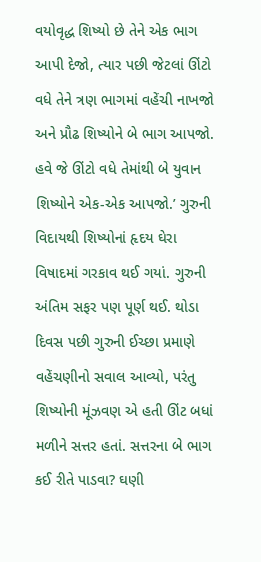વયોવૃદ્ધ શિષ્યો છે તેને એક ભાગ આપી દેજો, ત્યાર પછી જેટલાં ઊંટો વધે તેને ત્રણ ભાગમાં વહેંચી નાખજો અને પ્રૌઢ શિષ્યોને બે ભાગ આપજો. હવે જે ઊંટો વધે તેમાંથી બે યુવાન શિષ્યોને એક-એક આપજો.’ ગુરુની વિદાયથી શિષ્યોનાં હૃદય ઘેરા વિષાદમાં ગરકાવ થઈ ગયાં. ગુરુની અંતિમ સફર પણ પૂર્ણ થઈ. થોડા દિવસ પછી ગુરુની ઈચ્છા પ્રમાણે વહેંચણીનો સવાલ આવ્યો, પરંતુ શિષ્યોની મૂંઝવણ એ હતી ઊંટ બધાં મળીને સત્તર હતાં. સત્તરના બે ભાગ કઈ રીતે પાડવા? ઘણી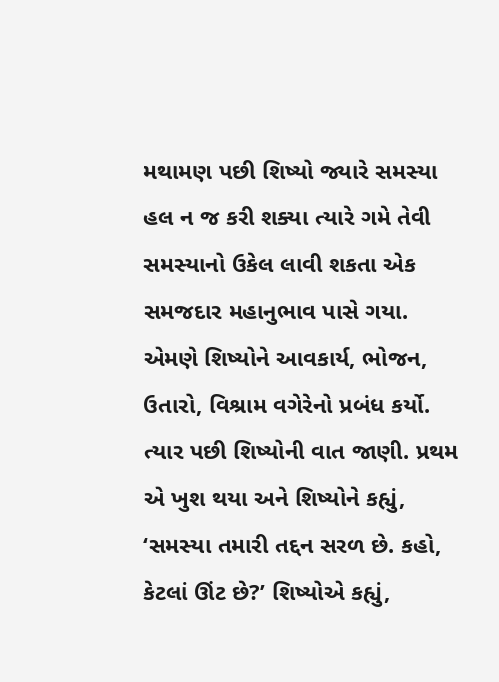મથામણ પછી શિષ્યો જ્યારે સમસ્યા હલ ન જ કરી શક્યા ત્યારે ગમે તેવી સમસ્યાનો ઉકેલ લાવી શકતા એક સમજદાર મહાનુભાવ પાસે ગયા. એમણે શિષ્યોને આવકાર્ય, ભોજન, ઉતારો, વિશ્રામ વગેરેનો પ્રબંધ કર્યો. ત્યાર પછી શિષ્યોની વાત જાણી. પ્રથમ એ ખુશ થયા અને શિષ્યોને કહ્યું, ‘સમસ્યા તમારી તદ્દન સરળ છે. કહો, કેટલાં ઊંટ છે?’ શિષ્યોએ કહ્યું,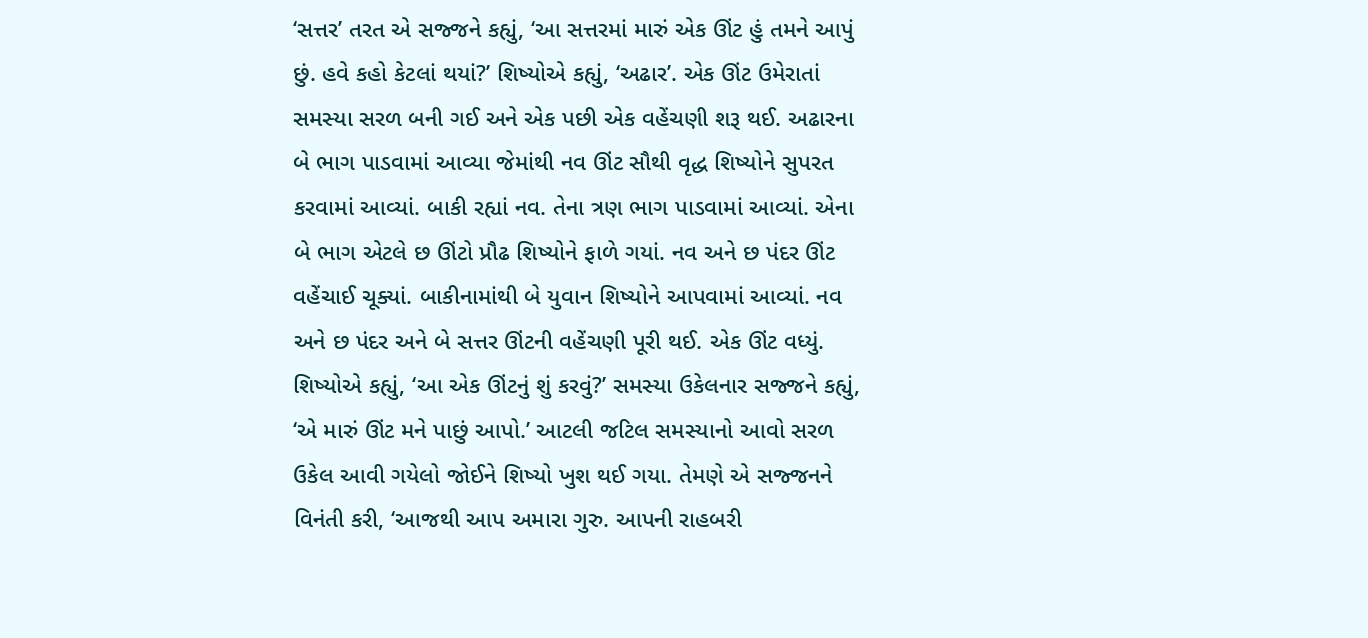‘સત્તર’ તરત એ સજ્જને કહ્યું, ‘આ સત્તરમાં મારું એક ઊંટ હું તમને આપું છું. હવે કહો કેટલાં થયાં?’ શિષ્યોએ કહ્યું, ‘અઢાર’. એક ઊંટ ઉમેરાતાં સમસ્યા સરળ બની ગઈ અને એક પછી એક વહેંચણી શરૂ થઈ. અઢારના બે ભાગ પાડવામાં આવ્યા જેમાંથી નવ ઊંટ સૌથી વૃદ્ધ શિષ્યોને સુપરત કરવામાં આવ્યાં. બાકી રહ્યાં નવ. તેના ત્રણ ભાગ પાડવામાં આવ્યાં. એના બે ભાગ એટલે છ ઊંટો પ્રૌઢ શિષ્યોને ફાળે ગયાં. નવ અને છ પંદર ઊંટ વહેંચાઈ ચૂક્યાં. બાકીનામાંથી બે યુવાન શિષ્યોને આપવામાં આવ્યાં. નવ અને છ પંદર અને બે સત્તર ઊંટની વહેંચણી પૂરી થઈ. એક ઊંટ વધ્યું. શિષ્યોએ કહ્યું, ‘આ એક ઊંટનું શું કરવું?’ સમસ્યા ઉકેલનાર સજ્જને કહ્યું, ‘એ મારું ઊંટ મને પાછું આપો.’ આટલી જટિલ સમસ્યાનો આવો સરળ ઉકેલ આવી ગયેલો જોઈને શિષ્યો ખુશ થઈ ગયા. તેમણે એ સજ્જનને વિનંતી કરી, ‘આજથી આપ અમારા ગુરુ. આપની રાહબરી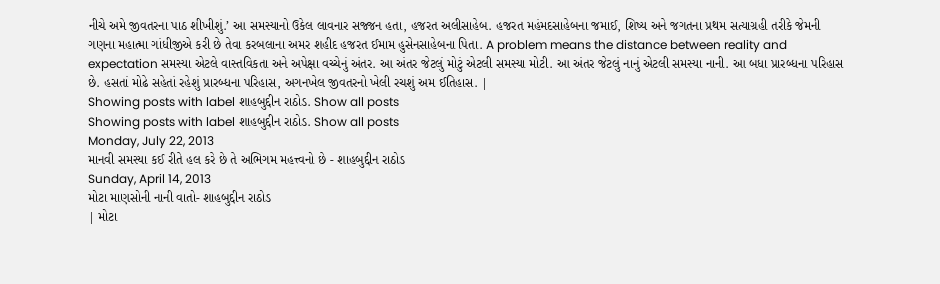નીચે અમે જીવતરના પાઠ શીખીશું.’ આ સમસ્યાનો ઉકેલ લાવનાર સજ્જન હતા, હજરત અલીસાહેબ. હજરત મહંમદસાહેબના જમાઈ, શિષ્ય અને જગતના પ્રથમ સત્યાગ્રહી તરીકે જેમની ગણના મહાત્મા ગાંધીજીએ કરી છે તેવા કરબલાના અમર શહીદ હજરત ઈમામ હુસેનસાહેબના પિતા. A problem means the distance between reality and expectation સમસ્યા એટલે વાસ્તવિકતા અને અપેક્ષા વચ્ચેનું અંતર. આ અંતર જેટલું મોટું એટલી સમસ્યા મોટી. આ અંતર જેટલું નાનું એટલી સમસ્યા નાની. આ બધા પ્રારબ્ધના પરિહાસ છે. હસતાં મોઢે સહેતાં રહેશું પ્રારબ્ધના પરિહાસ, અગનખેલ જીવતરનો ખેલી રચશું અમ ઈતિહાસ. |
Showing posts with label શાહબુદ્દીન રાઠોડ. Show all posts
Showing posts with label શાહબુદ્દીન રાઠોડ. Show all posts
Monday, July 22, 2013
માનવી સમસ્યા કઈ રીતે હલ કરે છે તે અભિગમ મહત્ત્વનો છે - શાહબુદ્દીન રાઠોડ
Sunday, April 14, 2013
મોટા માણસોની નાની વાતો- શાહબુદ્દીન રાઠોડ
| મોટા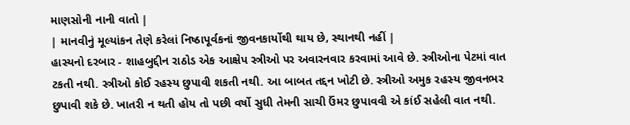માણસોની નાની વાતો |
| માનવીનું મૂલ્યાંકન તેણે કરેલાં નિષ્ઠાપૂર્વકનાં જીવનકાર્યોથી થાય છે, સ્થાનથી નહીં |
હાસ્યનો દરબાર - શાહબુદ્દીન રાઠોડ એક આક્ષેપ સ્ત્રીઓ પર અવારનવાર કરવામાં આવે છે. સ્ત્રીઓના પેટમાં વાત ટકતી નથી. સ્ત્રીઓ કોઈ રહસ્ય છુપાવી શકતી નથી. આ બાબત તદ્દન ખોટી છે. સ્ત્રીઓ અમુક રહસ્ય જીવનભર છુપાવી શકે છે. ખાતરી ન થતી હોય તો પછી વર્ષો સુધી તેમની સાચી ઉંમર છુપાવવી એ કાંઈ સહેલી વાત નથી.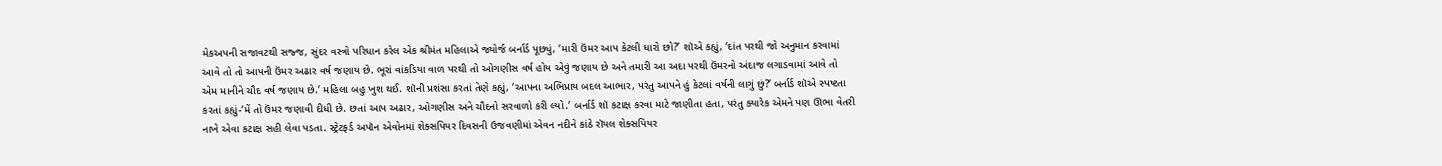મેકઅપની સજાવટથી સજ્જ, સુંદર વસ્ત્રો પરિધાન કરેલ એક શ્રીમંત મહિલાએ જ્યોર્જ બર્નાર્ડ પૂછ્યું, ‘મારી ઉંમર આપ કેટલી ધારો છો?’ શૉએ કહ્યું, ‘દાંત પરથી જો અનુમાન કરવામાં આવે તો તો આપની ઉંમર અઢાર વર્ષ જણાય છે. ભૂરાં વાંકડિયા વાળ પરથી તો ઓગણીસ વર્ષ હોય એવું જણાય છે અને તમારી આ અદા પરથી ઉંમરનો અંદાજ લગાડવામાં આવે તો એમ માનીને ચૌદ વર્ષ જણાય છે.’ મહિલા બહુ ખુશ થઈ. શૉની પ્રશંસા કરતાં તેણે કહ્યું, ‘આપના અભિપ્રાય બદલ આભાર, પરંતુ આપને હું કેટલાં વર્ષની લાગું છું?’ બર્નાર્ડ શૉએ સ્પષ્ટતા કરતાં કહ્યું-‘મેં તો ઉંમર જણાવી દીધી છે. છતાં આપ અઢાર, ઓગણીસ અને ચૌદનો સરવાળો કરી લ્યો.’ બર્નાર્ડ શૉ કટાક્ષ કરવા માટે જાણીતા હતા, પરંતુ ક્યારેક એમને પણ ઊભા વેતરી નાખે એવા કટાક્ષ સહી લેવા પડતા. સ્ટ્રેટફર્ડ અપૉન એવોનમાં શેક્સપિયર દિવસની ઉજવણીમાં એવન નદીને કાંઠે રૉયલ શેક્સપિયર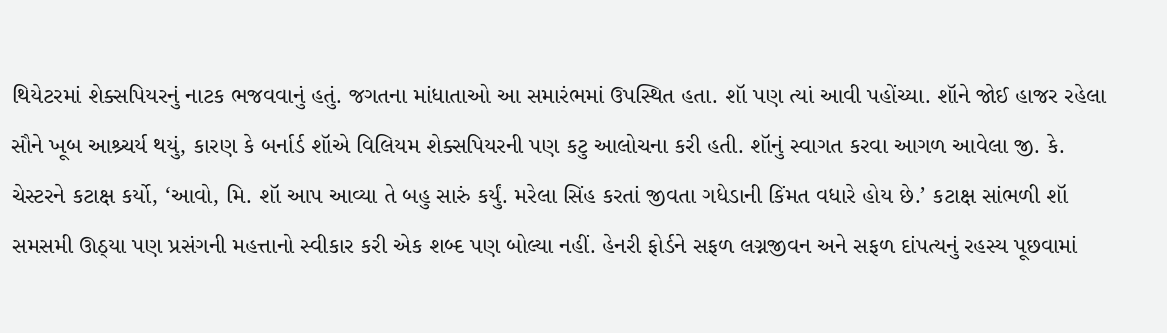થિયેટરમાં શેક્સપિયરનું નાટક ભજવવાનું હતું. જગતના માંધાતાઓ આ સમારંભમાં ઉપસ્થિત હતા. શૉ પણ ત્યાં આવી પહોંચ્યા. શૉને જોઈ હાજર રહેલા સૌને ખૂબ આશ્ર્ચર્ય થયું, કારણ કે બર્નાર્ડ શૉએ વિલિયમ શેક્સપિયરની પણ કટુ આલોચના કરી હતી. શૉનું સ્વાગત કરવા આગળ આવેલા જી. કે. ચેસ્ટરને કટાક્ષ કર્યો, ‘આવો, મિ. શૉ આપ આવ્યા તે બહુ સારું કર્યું. મરેલા સિંહ કરતાં જીવતા ગધેડાની કિંમત વધારે હોય છે.’ કટાક્ષ સાંભળી શૉ સમસમી ઊઠ્યા પણ પ્રસંગની મહત્તાનો સ્વીકાર કરી એક શબ્દ પણ બોલ્યા નહીં. હેનરી ફોર્ડને સફળ લગ્નજીવન અને સફળ દાંપત્યનું રહસ્ય પૂછવામાં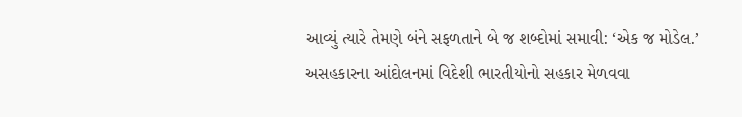આવ્યું ત્યારે તેમણે બંને સફળતાને બે જ શબ્દોમાં સમાવી: ‘એક જ મોડેલ.’ અસહકારના આંદોલનમાં વિદેશી ભારતીયોનો સહકાર મેળવવા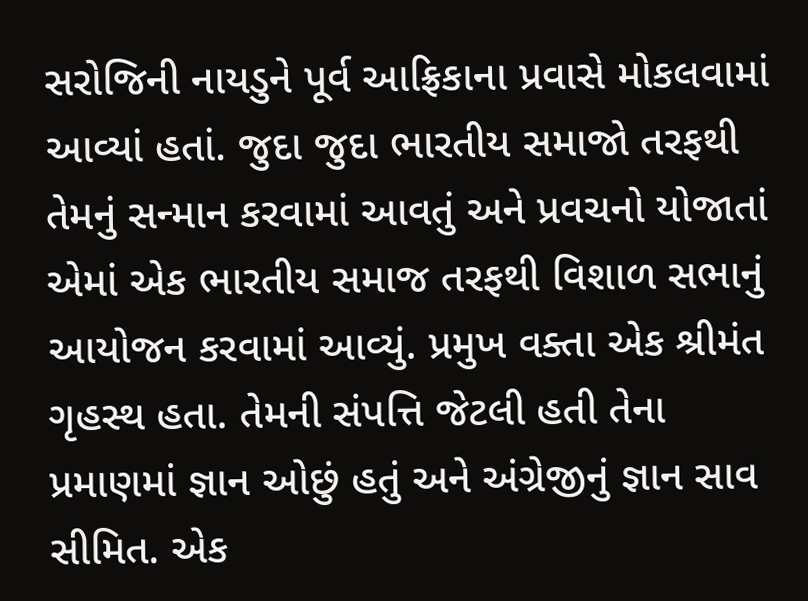સરોજિની નાયડુને પૂર્વ આફ્રિકાના પ્રવાસે મોકલવામાં આવ્યાં હતાં. જુદા જુદા ભારતીય સમાજો તરફથી તેમનું સન્માન કરવામાં આવતું અને પ્રવચનો યોજાતાં એમાં એક ભારતીય સમાજ તરફથી વિશાળ સભાનું આયોજન કરવામાં આવ્યું. પ્રમુખ વક્તા એક શ્રીમંત ગૃહસ્થ હતા. તેમની સંપત્તિ જેટલી હતી તેના પ્રમાણમાં જ્ઞાન ઓછું હતું અને અંગ્રેજીનું જ્ઞાન સાવ સીમિત. એક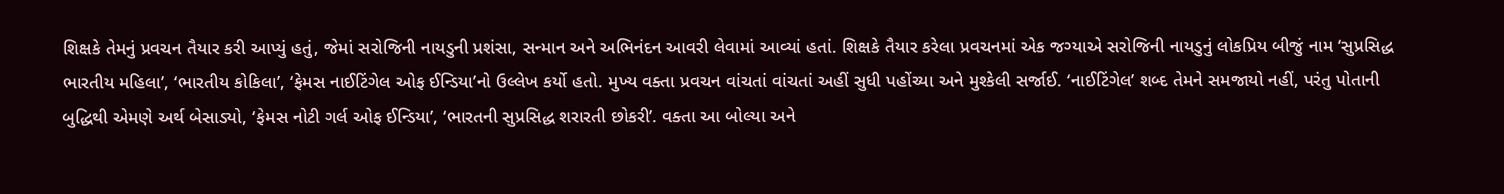શિક્ષકે તેમનું પ્રવચન તૈયાર કરી આપ્યું હતું, જેમાં સરોજિની નાયડુની પ્રશંસા, સન્માન અને અભિનંદન આવરી લેવામાં આવ્યાં હતાં. શિક્ષકે તૈયાર કરેલા પ્રવચનમાં એક જગ્યાએ સરોજિની નાયડુનું લોકપ્રિય બીજું નામ ‘સુપ્રસિદ્ધ ભારતીય મહિલા’, ‘ભારતીય કોકિલા’, ‘ફેમસ નાઈટિંગેલ ઓફ ઈન્ડિયા’નો ઉલ્લેખ કર્યો હતો. મુખ્ય વક્તા પ્રવચન વાંચતાં વાંચતાં અહીં સુધી પહોંચ્યા અને મુશ્કેલી સર્જાઈ. ‘નાઈટિંગેલ’ શબ્દ તેમને સમજાયો નહીં, પરંતુ પોતાની બુદ્ધિથી એમણે અર્થ બેસાડ્યો, ‘ફેમસ નોટી ગર્લ ઓફ ઈન્ડિયા’, ‘ભારતની સુપ્રસિદ્ધ શરારતી છોકરી’. વક્તા આ બોલ્યા અને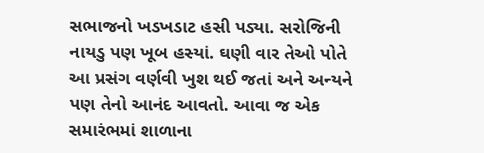સભાજનો ખડખડાટ હસી પડ્યા. સરોજિની નાયડુ પણ ખૂબ હસ્યાં. ઘણી વાર તેઓ પોતે આ પ્રસંગ વર્ણવી ખુશ થઈ જતાં અને અન્યને પણ તેનો આનંદ આવતો. આવા જ એક સમારંભમાં શાળાના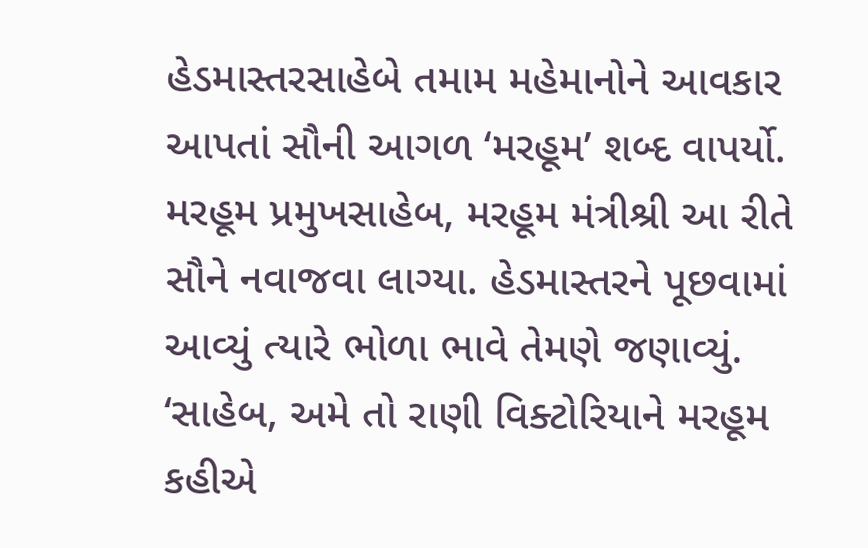હેડમાસ્તરસાહેબે તમામ મહેમાનોને આવકાર આપતાં સૌની આગળ ‘મરહૂમ’ શબ્દ વાપર્યો. મરહૂમ પ્રમુખસાહેબ, મરહૂમ મંત્રીશ્રી આ રીતે સૌને નવાજવા લાગ્યા. હેડમાસ્તરને પૂછવામાં આવ્યું ત્યારે ભોળા ભાવે તેમણે જણાવ્યું. ‘સાહેબ, અમે તો રાણી વિક્ટોરિયાને મરહૂમ કહીએ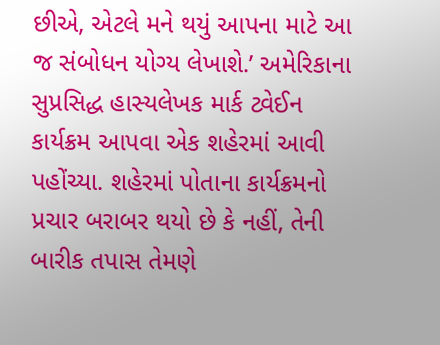છીએ, એટલે મને થયું આપના માટે આ જ સંબોધન યોગ્ય લેખાશે.’ અમેરિકાના સુપ્રસિદ્ધ હાસ્યલેખક માર્ક ટ્વેઈન કાર્યક્રમ આપવા એક શહેરમાં આવી પહોંચ્યા. શહેરમાં પોતાના કાર્યક્રમનો પ્રચાર બરાબર થયો છે કે નહીં, તેની બારીક તપાસ તેમણે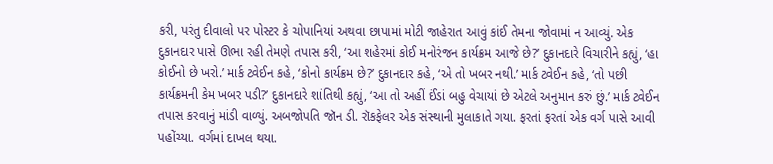કરી, પરંતુ દીવાલો પર પોસ્ટર કે ચોપાનિયાં અથવા છાપામાં મોટી જાહેરાત આવું કાંઈ તેમના જોવામાં ન આવ્યું. એક દુકાનદાર પાસે ઊભા રહી તેમણે તપાસ કરી, ‘આ શહેરમાં કોઈ મનોરંજન કાર્યક્રમ આજે છે?’ દુકાનદારે વિચારીને કહ્યું, ‘હા કોઈનો છે ખરો.’ માર્ક ટ્વેઈન કહે, ‘કોનો કાર્યક્રમ છે?’ દુકાનદાર કહે, ‘એ તો ખબર નથી.’ માર્ક ટ્વેઈન કહે, ‘તો પછી કાર્યક્રમની કેમ ખબર પડી?’ દુકાનદારે શાંતિથી કહ્યું, ‘આ તો અહીં ઈંડાં બહુ વેચાયાં છે એટલે અનુમાન કરું છું.’ માર્ક ટ્વેઈન તપાસ કરવાનું માંડી વાળ્યું. અબજોપતિ જૉન ડી. રૉકફેલર એક સંસ્થાની મુલાકાતે ગયા. ફરતાં ફરતાં એક વર્ગ પાસે આવી પહોંચ્યા. વર્ગમાં દાખલ થયા.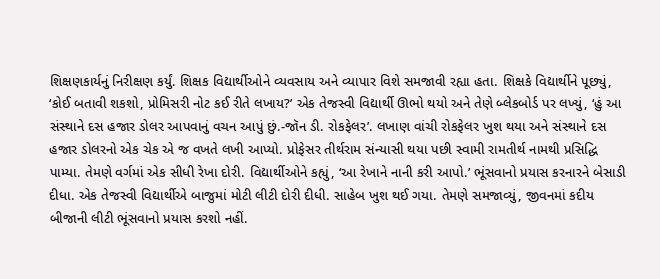શિક્ષણકાર્યનું નિરીક્ષણ કર્યું. શિક્ષક વિદ્યાર્થીઓને વ્યવસાય અને વ્યાપાર વિશે સમજાવી રહ્યા હતા. શિક્ષકે વિદ્યાર્થીને પૂછ્યું, ‘કોઈ બતાવી શકશો, પ્રોમિસરી નોટ કઈ રીતે લખાય?’ એક તેજસ્વી વિદ્યાર્થી ઊભો થયો અને તેણે બ્લેકબોર્ડ પર લખ્યું, ‘હું આ સંસ્થાને દસ હજાર ડોલર આપવાનું વચન આપું છું.-જૉન ડી. રોકફેલર’. લખાણ વાંચી રોકફેલર ખુશ થયા અને સંસ્થાને દસ હજાર ડોલરનો એક ચેક એ જ વખતે લખી આપ્યો. પ્રોફેસર તીર્થરામ સંન્યાસી થયા પછી સ્વામી રામતીર્થ નામથી પ્રસિદ્ધિ પામ્યા. તેમણે વર્ગમાં એક સીધી રેખા દોરી. વિદ્યાર્થીઓને કહ્યું, ‘આ રેખાને નાની કરી આપો.’ ભૂંસવાનો પ્રયાસ કરનારને બેસાડી દીધા. એક તેજસ્વી વિદ્યાર્થીએ બાજુમાં મોટી લીટી દોરી દીધી. સાહેબ ખુશ થઈ ગયા. તેમણે સમજાવ્યું, જીવનમાં કદીય બીજાની લીટી ભૂંસવાનો પ્રયાસ કરશો નહીં.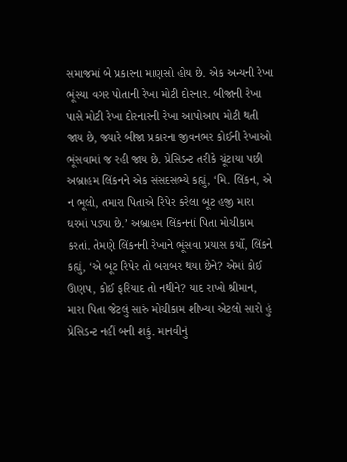સમાજમાં બે પ્રકારના માણસો હોય છે. એક અન્યની રેખા ભૂંસ્યા વગર પોતાની રેખા મોટી દોરનાર. બીજાની રેખા પાસે મોટી રેખા દોરનારની રેખા આપોઆપ મોટી થતી જાય છે, જ્યારે બીજા પ્રકારના જીવનભર કોઈની રેખાઓ ભૂંસવામાં જ રહી જાય છે. પ્રેસિડન્ટ તરીકે ચૂંટાયા પછી અબ્રાહમ લિંકનને એક સંસદસભ્યે કહ્યું, ‘મિ. લિંકન, એ ન ભૂલો, તમારા પિતાએ રિપેર કરેલા બૂટ હજી મારા ઘરમાં પડ્યા છે.’ અબ્રાહમ લિંકનનાં પિતા મોચીકામ કરતાં. તેમણે લિંકનની રેખાને ભૂંસવા પ્રયાસ કર્યો, લિંકને કહ્યું, ‘એ બૂટ રિપેર તો બરાબર થયા છેને? એમાં કોઈ ઊણપ, કોઈ ફરિયાદ તો નથીને? યાદ રાખો શ્રીમાન, મારા પિતા જેટલું સારું મોચીકામ શીખ્યા એટલો સારો હું પ્રેસિડન્ટ નહીં બની શકું. માનવીનું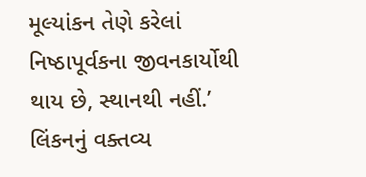મૂલ્યાંકન તેણે કરેલાં નિષ્ઠાપૂર્વકના જીવનકાર્યોથી થાય છે, સ્થાનથી નહીં.’ લિંકનનું વક્તવ્ય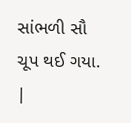સાંભળી સૌ ચૂપ થઈ ગયા. |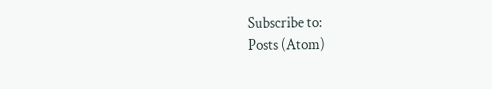Subscribe to:
Posts (Atom)